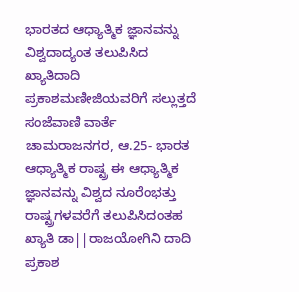ಭಾರತದ ಆಧ್ಯಾತ್ಮಿಕ ಜ್ಞಾನವನ್ನು ವಿಶ್ವದಾದ್ಯಂತ ತಲುಪಿಸಿದ ಖ್ಯಾತಿದಾದಿ ಪ್ರಕಾಶಮಣೀಜಿಯವರಿಗೆ ಸಲ್ಲುತ್ತದೆ
ಸಂಜೆವಾಣಿ ವಾರ್ತೆ
ಚಾಮರಾಜನಗರ, ಆ.25- ಭಾರತ ಆಧ್ಯಾತ್ಮಿಕ ರಾಷ್ಟ್ರ ಈ ಆಧ್ಯಾತ್ಮಿಕ ಜ್ಞಾನವನ್ನು ವಿಶ್ವದ ನೂರೆಂಭತ್ತು ರಾಷ್ಟ್ರಗಳವರೆಗೆ ತಲುಪಿಸಿದಂತಹ ಖ್ಯಾತಿ ಡಾ||ರಾಜಯೋಗಿನಿ ದಾದಿ ಪ್ರಕಾಶ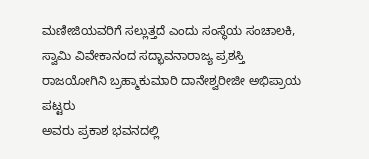ಮಣೀಜಿಯವರಿಗೆ ಸಲ್ಲುತ್ತದೆ ಎಂದು ಸಂಸ್ಥೆಯ ಸಂಚಾಲಕಿ, ಸ್ವಾಮಿ ವಿವೇಕಾನಂದ ಸದ್ಭಾವನಾರಾಜ್ಯ ಪ್ರಶಸ್ತಿ ರಾಜಯೋಗಿನಿ ಬ್ರಹ್ಮಾಕುಮಾರಿ ದಾನೇಶ್ವರೀಜೀ ಅಭಿಪ್ರಾಯ ಪಟ್ಟರು
ಅವರು ಪ್ರಕಾಶ ಭವನದಲ್ಲಿ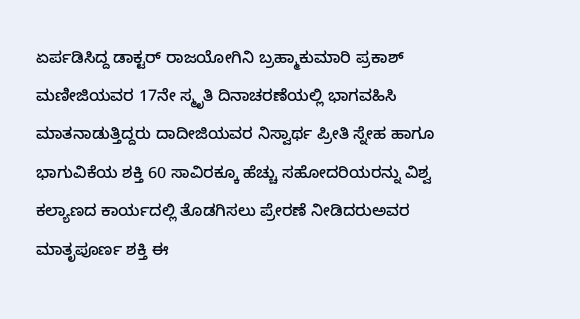ಏರ್ಪಡಿಸಿದ್ದ ಡಾಕ್ಟರ್ ರಾಜಯೋಗಿನಿ ಬ್ರಹ್ಮಾಕುಮಾರಿ ಪ್ರಕಾಶ್ ಮಣೀಜಿಯವರ 17ನೇ ಸ್ಮೃತಿ ದಿನಾಚರಣೆಯಲ್ಲಿ ಭಾಗವಹಿಸಿ ಮಾತನಾಡುತ್ತಿದ್ದರು ದಾದೀಜಿಯವರ ನಿಸ್ವಾರ್ಥ ಪ್ರೀತಿ ಸ್ನೇಹ ಹಾಗೂ ಭಾಗುವಿಕೆಯ ಶಕ್ತಿ 60 ಸಾವಿರಕ್ಕೂ ಹೆಚ್ಚು ಸಹೋದರಿಯರನ್ನು ವಿಶ್ವ ಕಲ್ಯಾಣದ ಕಾರ್ಯದಲ್ಲಿ ತೊಡಗಿಸಲು ಪ್ರೇರಣೆ ನೀಡಿದರುಅವರ ಮಾತೃಪೂರ್ಣ ಶಕ್ತಿ ಈ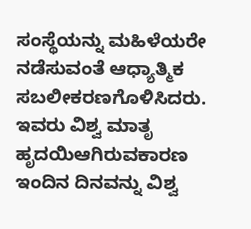ಸಂಸ್ಥೆಯನ್ನು ಮಹಿಳೆಯರೇ ನಡೆಸುವಂತೆ ಆಧ್ಯಾತ್ಮಿಕ ಸಬಲೀಕರಣಗೊಳಿಸಿದರು. ಇವರು ವಿಶ್ವ ಮಾತೃ ಹೃದಯಿಆಗಿರುವಕಾರಣ ಇಂದಿನ ದಿನವನ್ನು ವಿಶ್ವ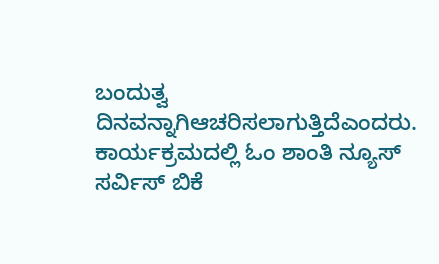ಬಂದುತ್ವ ದಿನವನ್ನಾಗಿಆಚರಿಸಲಾಗುತ್ತಿದೆಎಂದರು.
ಕಾರ್ಯಕ್ರಮದಲ್ಲಿ ಓಂ ಶಾಂತಿ ನ್ಯೂಸ್ ಸರ್ವಿಸ್ ಬಿಕೆ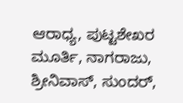ಆರಾಧ್ಯ, ಪುಟ್ಟಶೇಖರ ಮೂರ್ತಿ, ನಾಗರಾಜು, ಶ್ರೀನಿವಾಸ್, ಸುಂದರ್,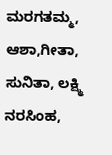ಮರಗತಮ್ಮ, ಆಶಾ,ಗೀತಾ, ಸುನಿತಾ, ಲಕ್ಷ್ಮಿ ನರಸಿಂಹ,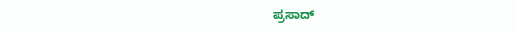ಪ್ರಸಾದ್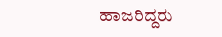ಹಾಜರಿದ್ದರು